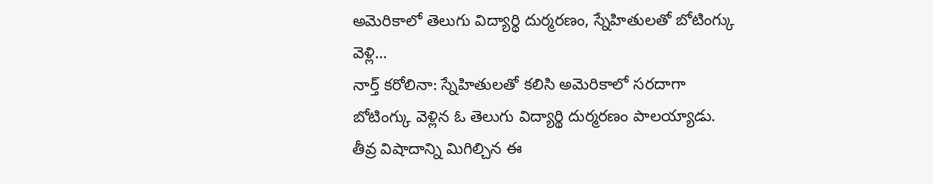అమెరికాలో తెలుగు విద్యార్థి దుర్మరణం, స్నేహితులతో బోటింగ్కు వెళ్లి...
నార్త్ కరోలినా: స్నేహితులతో కలిసి అమెరికాలో సరదాగా బోటింగ్కు వెళ్లిన ఓ తెలుగు విద్యార్థి దుర్మరణం పాలయ్యాడు. తీవ్ర విషాదాన్ని మిగిల్చిన ఈ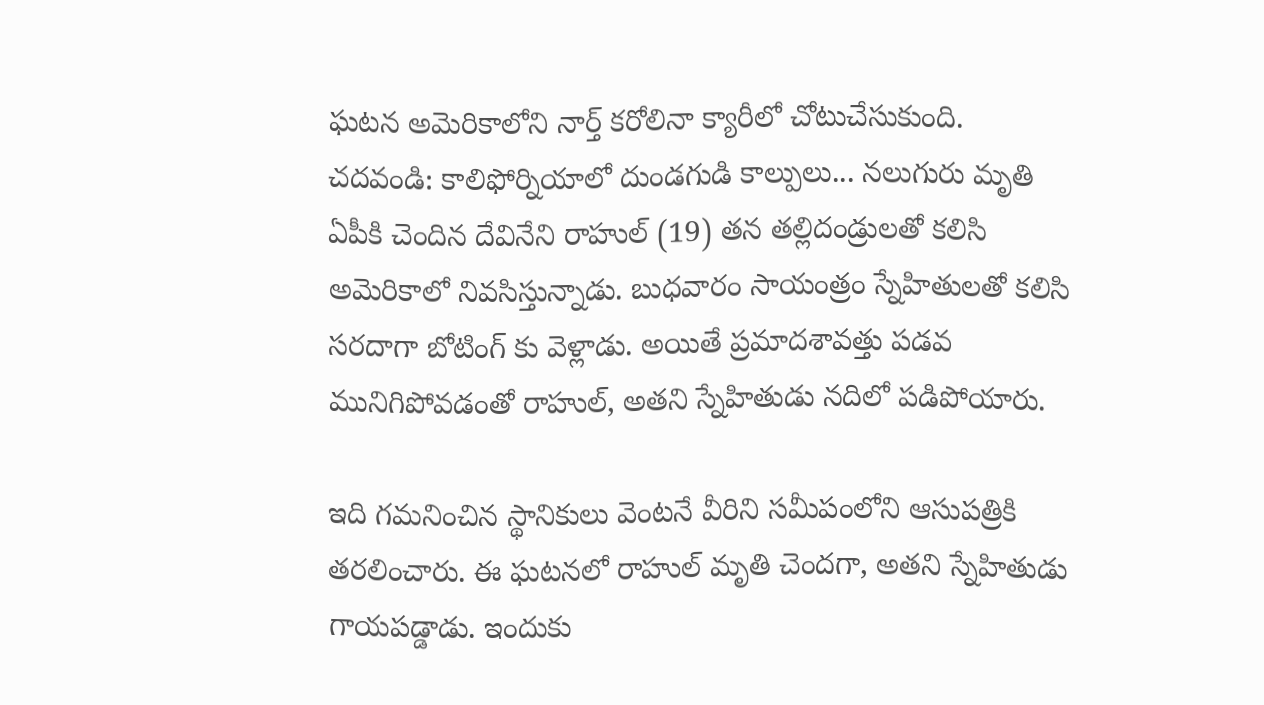ఘటన అమెరికాలోని నార్త్ కరోలినా క్యారీలో చోటుచేసుకుంది.
చదవండి: కాలిఫోర్నియాలో దుండగుడి కాల్పులు... నలుగురు మృతి
ఏపీకి చెందిన దేవినేని రాహుల్ (19) తన తల్లిదండ్రులతో కలిసి అమెరికాలో నివసిస్తున్నాడు. బుధవారం సాయంత్రం స్నేహితులతో కలిసి సరదాగా బోటింగ్ కు వెళ్లాడు. అయితే ప్రమాదశావత్తు పడవ మునిగిపోవడంతో రాహుల్, అతని స్నేహితుడు నదిలో పడిపోయారు.

ఇది గమనించిన స్థానికులు వెంటనే వీరిని సమీపంలోని ఆసుపత్రికి తరలించారు. ఈ ఘటనలో రాహుల్ మృతి చెందగా, అతని స్నేహితుడు గాయపడ్డాడు. ఇందుకు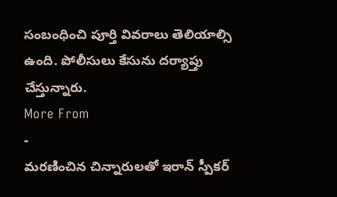సంబంధించి పూర్తి వివరాలు తెలియాల్సి ఉంది. పోలీసులు కేసును దర్యాప్తు చేస్తున్నారు.
More From
-
మరణించిన చిన్నారులతో ఇరాన్ స్పీకర్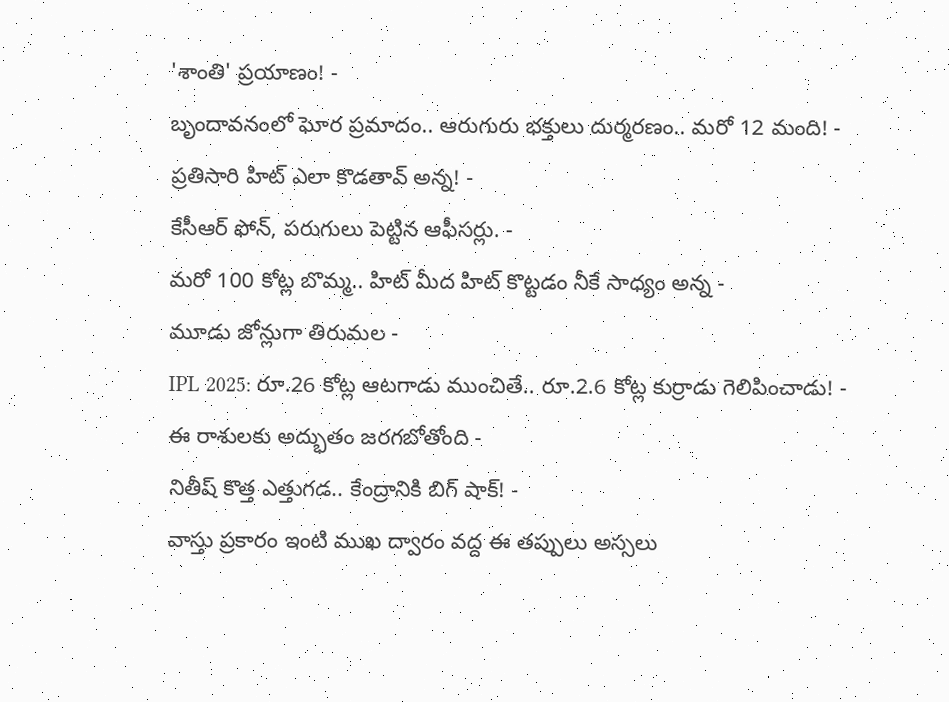'శాంతి' ప్రయాణం! -
బృందావనంలో ఘోర ప్రమాదం.. ఆరుగురు భక్తులు దుర్మరణం.. మరో 12 మంది! -
ప్రతిసారి హిట్ ఎలా కొడతావ్ అన్న! -
కేసీఆర్ ఫోన్, పరుగులు పెట్టిన ఆఫీసర్లు. -
మరో 100 కోట్ల బొమ్మ.. హిట్ మీద హిట్ కొట్టడం నీకే సాధ్యం అన్న -
మూడు జోన్లుగా తిరుమల -
IPL 2025: రూ.26 కోట్ల ఆటగాడు ముంచితే.. రూ.2.6 కోట్ల కుర్రాడు గెలిపించాడు! -
ఈ రాశులకు అద్భుతం జరగబోతోంది -
నితీష్ కొత్త ఎత్తుగడ.. కేంద్రానికి బిగ్ షాక్! -
వాస్తు ప్రకారం ఇంటి ముఖ ద్వారం వద్ద ఈ తప్పులు అస్సలు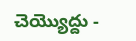చెయ్యొద్దు -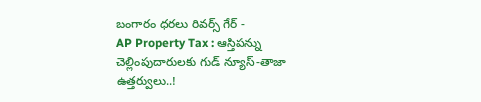బంగారం ధరలు రివర్స్ గేర్ -
AP Property Tax : ఆస్తిపన్ను చెల్లింపుదారులకు గుడ్ న్యూస్-తాజా ఉత్తర్వులు..!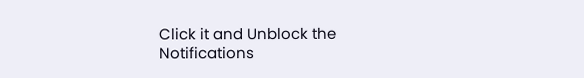Click it and Unblock the Notifications